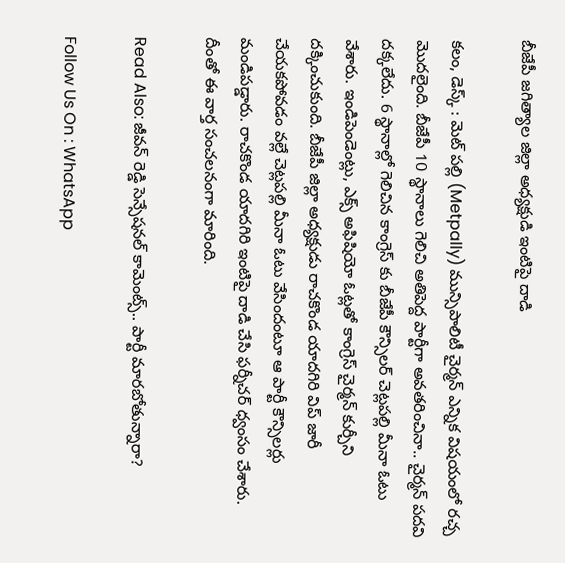బీజేపీ జగిత్యాల జిల్లా అధ్యక్షుడి ఇంటిపై దాడి

కలం, డెస్క్ : మెట్ పల్లి (Metpally) మున్సిపాలిటీ చైర్మన్ ఎన్నిక విషయంలో రచ్చ మొదలైంది. బీజేపీ 10 స్థానాలు గెలిచి అతిపెద్ద పార్టీగా అవతరించినా.. చైర్మన్ పదవి దక్కలేదు. 6 స్థానాల్లో గెలిచిన కాంగ్రెస్ కు బీజేపీ కౌన్సిలర్ చెట్లపల్లి మీనా ఓటు వేశారు. ఇండిపెండెంట్లు, ఎక్స్ అఫిషియో ఓట్లతో కాంగ్రెస్ చైర్మన్ కుర్చీని దక్కించుకుంది. బీజేపీ జిల్లా అధ్యక్షుడు రాచకొండ యాదగిరి విప్ జారీ చేయకపోవడం వల్లే చెట్లపల్లి మీనా ఓటు వేసిందంటూ ఆ పార్టీ కౌన్సిలర్లు మండిపడ్డారు. రాచకొండ యాదగిరి ఇంటిపై దాడి చేసి ఫర్నీచర్ ధ్వంసం చేశారు. దీంతో ఈ వార్త సంచలనంగా మారింది.

Read Also: జీవన్ రెడ్డి సెన్సేషనల్ కామెంట్స్.. పార్టీ మారబోతున్నారా?

Follow Us On : WhatsApp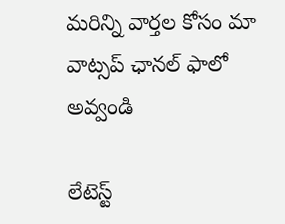మ‌రిన్ని వార్త‌ల కోసం మా వాట్స‌ప్ ఛాన‌ల్ ఫాలో అవ్వండి

లేటెస్ట్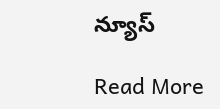న్యూస్‌

Read More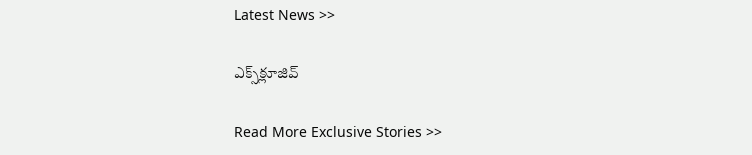Latest News >>

ఎక్స్‌క్లూజివ్‌

Read More Exclusive Stories >>